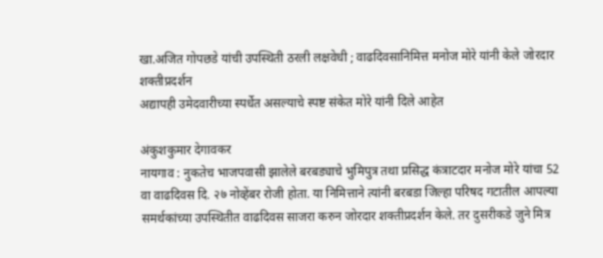खा.अजित गोपछडे यांची उपस्थिती ठरली लक्षवेधी ; वाढदिवसानिमित्त मनोज मोरे यांनी केले जोरदार शक्तीप्रदर्शन
अद्यापही उमेदवारीच्या स्पर्धेत असल्याचे स्पष्ट संकेत मोरे यांनी दिले आहेत

अंकुशकुमार देगावकर
नायगाव : नुकतेच भाजपवासी झालेले बरबड्याचे भुमिपुत्र तथा प्रसिद्ध कंत्राटदार मनोज मोरे यांचा 52 वा वाढदिवस दि. २७ नोव्हेंबर रोजी होता. या निमित्ताने त्यांनी बरबडा जिल्हा परिषद गटातील आपल्या समर्थकांच्या उपस्थितीत वाढदिवस साजरा करुन जोरदार शक्तीप्रदर्शन केले. तर दुसरीकडे जुने मित्र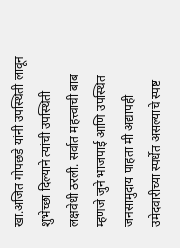खा.अजित गोपछडे यांनी उपस्थिती लावून शुभेच्छा दिल्याने त्यांची उपस्थिती लक्षवेधी ठरली. सर्वात महत्त्वाची बाब म्हणजे जुने भाजपाई आणि उपस्थित जनसामुदाय पाहता मी अद्यापही उमेदवारीच्या स्पर्धेत असल्याचे स्पष्ट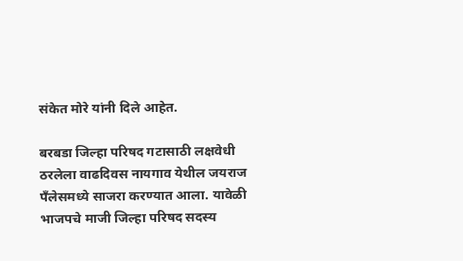संकेत मोरे यांनी दिले आहेत.

बरबडा जिल्हा परिषद गटासाठी लक्षवेधी ठरलेला वाढदिवस नायगाव येथील जयराज पँलेसमध्ये साजरा करण्यात आला. यावेळी भाजपचे माजी जिल्हा परिषद सदस्य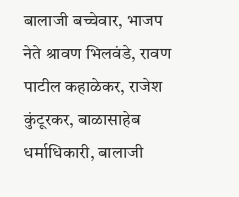बालाजी बच्चेवार, भाजप नेते श्रावण भिलवंडे, रावण पाटील कहाळेकर, राजेश कुंटूरकर, बाळासाहेब धर्माधिकारी, बालाजी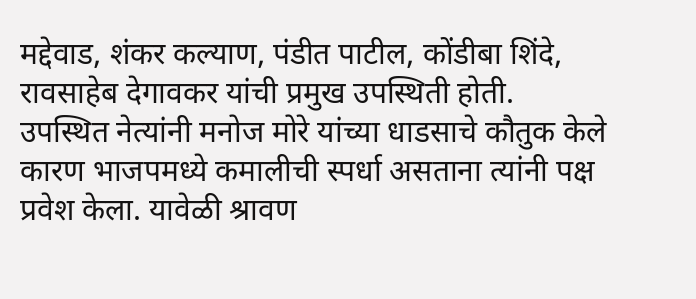मद्देवाड, शंकर कल्याण, पंडीत पाटील, कोंडीबा शिंदे, रावसाहेब देगावकर यांची प्रमुख उपस्थिती होती.
उपस्थित नेत्यांनी मनोज मोरे यांच्या धाडसाचे कौतुक केले कारण भाजपमध्ये कमालीची स्पर्धा असताना त्यांनी पक्ष प्रवेश केला. यावेळी श्रावण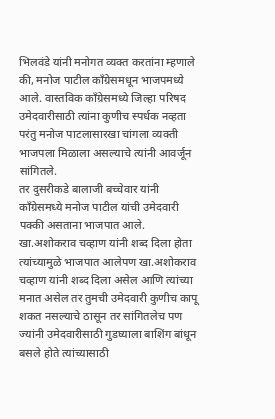भिलवंडे यांनी मनोगत व्यक्त करतांना म्हणाले की, मनोज पाटील काँग्रेसमधून भाजपमध्ये आले. वास्तविक काँग्रेसमध्ये जिल्हा परिषद उमेदवारीसाठी त्यांना कुणीच स्पर्धक नव्हता परंतु मनोज पाटलासारखा चांगला व्यक्ती भाजपला मिळाला असल्याचे त्यांनी आवर्जून सांगितले.
तर दुसरीकडे बालाजी बच्चेवार यांनी काँग्रेसमध्ये मनोज पाटील यांची उमेदवारी पक्की असताना भाजपात आले. खा.अशोकराव चव्हाण यांनी शब्द दिला होता त्यांच्यामुळे भाजपात आलेपण खा.अशोकराव चव्हाण यांनी शब्द दिला असेल आणि त्यांच्या मनात असेल तर तुमची उमेदवारी कुणीच कापू शकत नसल्याचे ठासून तर सांगितलेच पण ज्यांनी उमेदवारीसाठी गुडघ्याला बाशिंग बांधून बसले होते त्यांच्यासाठी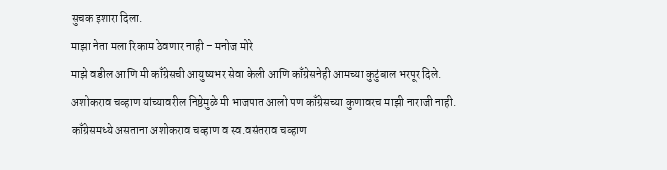सुचक इशारा दिला.
माझा नेता मला रिकाम ठेवणार नाही – मनोज मोरे
माझे वडील आणि मी काँग्रेसची आयुष्यभर सेवा केली आणि काँग्रेसनेही आमच्या कुटुंबाल भरपूर दिले. अशोकराव चव्हाण यांच्यावरील निष्ठेमुळे मी भाजपात आलो पण काँग्रेसच्या कुणावरच माझी नाराजी नाही. काँग्रेसमध्ये असताना अशोकराव चव्हाण व स्व.वसंतराव चव्हाण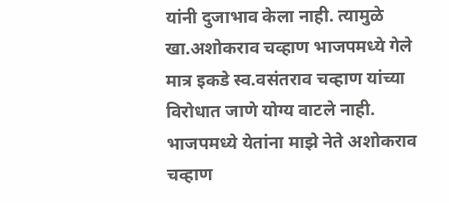यांनी दुजाभाव केला नाही. त्यामुळे खा.अशोकराव चव्हाण भाजपमध्ये गेले मात्र इकडे स्व.वसंतराव चव्हाण यांच्या विरोधात जाणे योग्य वाटले नाही. भाजपमध्ये येतांना माझे नेते अशोकराव चव्हाण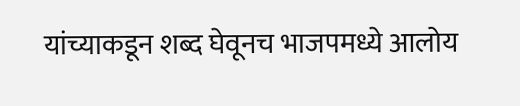यांच्याकडून शब्द घेवूनच भाजपमध्ये आलोय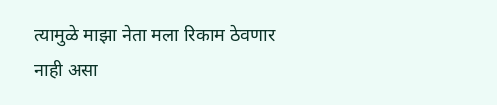त्यामुळे माझा नेता मला रिकाम ठेवणार नाही असा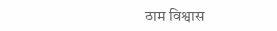ठाम विश्वास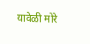यावेळी मोरे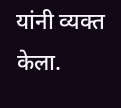यांनी व्यक्त केला.